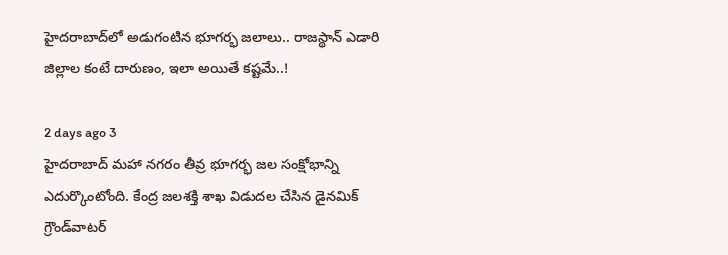హైదరాబాద్‌లో అడుగంటిన భూగర్భ జలాలు.. రాజస్థాన్ ఎడారి జిల్లాల కంటే దారుణం, ఇలా అయితే కష్టమే..!

2 days ago 3
హైదరాబాద్ మహా నగరం తీవ్ర భూగర్భ జల సంక్షోభాన్ని ఎదుర్కొంటోంది. కేంద్ర జలశక్తి శాఖ విడుదల చేసిన డైనమిక్ గ్రౌండ్‌వాటర్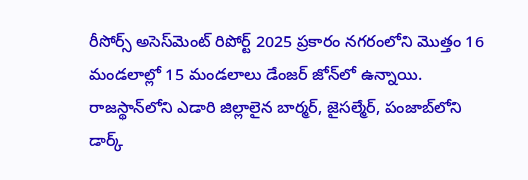రీసోర్స్ అసెస్‌మెంట్ రిపోర్ట్ 2025 ప్రకారం నగరంలోని మొత్తం 16 మండలాల్లో 15 మండలాలు డేంజర్‌ జోన్‌లో ఉన్నాయి. రాజస్థాన్‌లోని ఎడారి జిల్లాలైన బార్మర్, జైసల్మేర్, పంజాబ్‌లోని డార్క్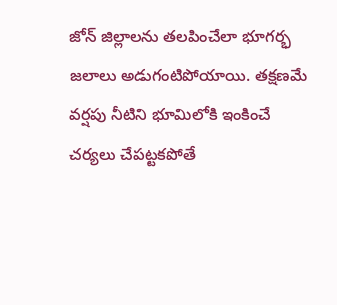జోన్ జిల్లాలను తలపించేలా భూగర్భ జలాలు అడుగంటిపోయాయి. తక్షణమే వర్షపు నీటిని భూమిలోకి ఇంకించే చర్యలు చేపట్టకపోతే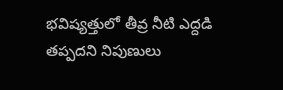భవిష్యత్తులో తీవ్ర నీటి ఎద్దడి తప్పదని నిపుణులు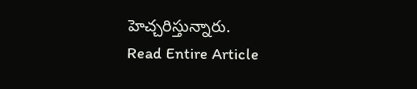హెచ్చరిస్తున్నారు.
Read Entire Article